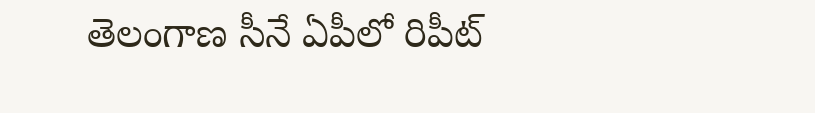తెలంగాణ సీనే ఏపీలో రిపీట్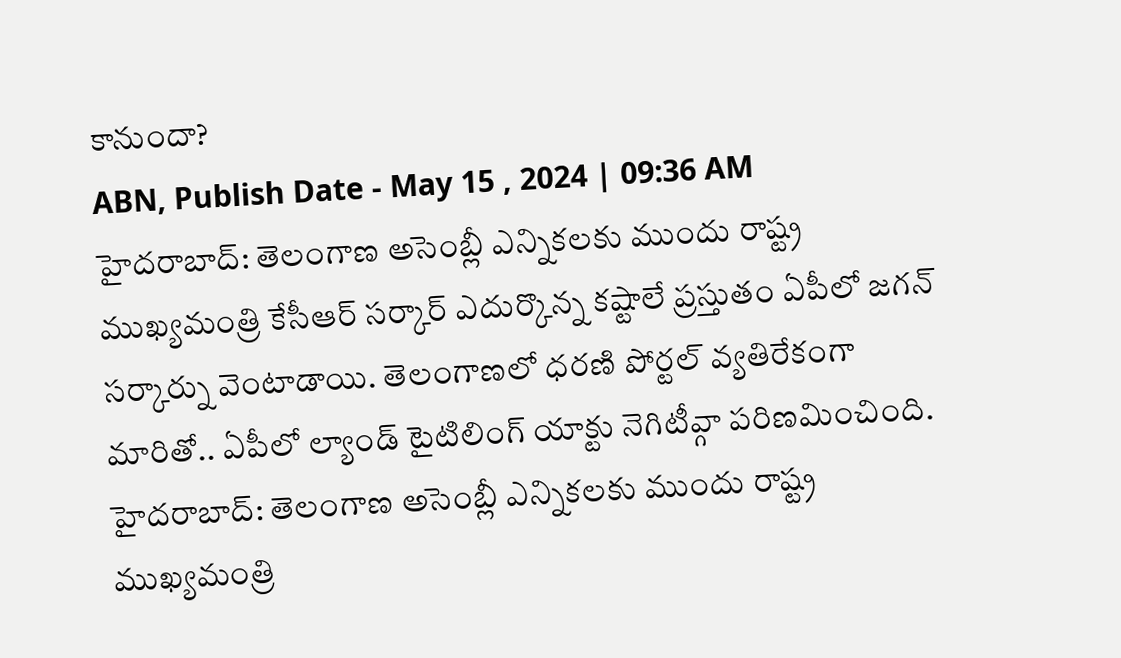కానుందా?
ABN, Publish Date - May 15 , 2024 | 09:36 AM
హైదరాబాద్: తెలంగాణ అసెంబ్లీ ఎన్నికలకు ముందు రాష్ట్ర ముఖ్యమంత్రి కేసీఆర్ సర్కార్ ఎదుర్కొన్న కష్టాలే ప్రస్తుతం ఏపీలో జగన్ సర్కార్ను వెంటాడాయి. తెలంగాణలో ధరణి పోర్టల్ వ్యతిరేకంగా మారితో.. ఏపీలో ల్యాండ్ టైటిలింగ్ యాక్టు నెగిటీవ్గా పరిణమించింది.
హైదరాబాద్: తెలంగాణ అసెంబ్లీ ఎన్నికలకు ముందు రాష్ట్ర ముఖ్యమంత్రి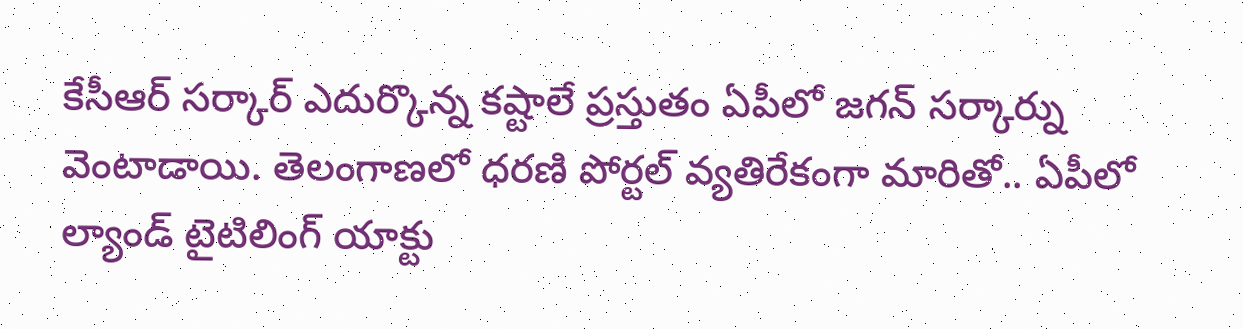కేసీఆర్ సర్కార్ ఎదుర్కొన్న కష్టాలే ప్రస్తుతం ఏపీలో జగన్ సర్కార్ను వెంటాడాయి. తెలంగాణలో ధరణి పోర్టల్ వ్యతిరేకంగా మారితో.. ఏపీలో ల్యాండ్ టైటిలింగ్ యాక్టు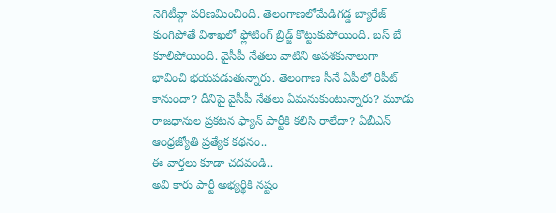నెగిటీవ్గా పరిణమించింది. తెలంగాణలోమేడిగడ్డ బ్యారేజ్ కుంగిపోతే విశాఖలో ఫ్లోటింగ్ బ్రిడ్జ్ కొట్టుకుపోయింది. బస్ బే కూలిపోయింది. వైసీపీ నేతలు వాటిని అపశకునాలుగా భావించి భయపడుతున్నారు. తెలంగాణ సీనే ఏపీలో రిపీట్ కానుందా? దీనిపై వైసీపీ నేతలు ఏమనుకుంటున్నారు? మూడు రాజధానుల ప్రకటన ఫ్యాన్ పార్టీకి కలిసి రాలేదా? ఏబీఎన్ ఆంధ్రజ్యోతి ప్రత్యేక కథనం..
ఈ వార్తలు కూడా చదవండి..
అవి కారు పార్టీ అభ్యర్థికి నష్టం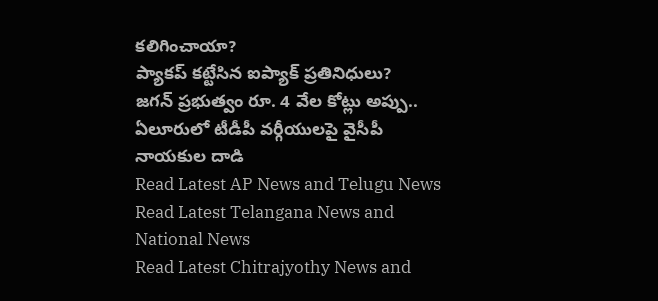కలిగించాయా?
ప్యాకప్ కట్టేసిన ఐప్యాక్ ప్రతినిధులు?
జగన్ ప్రభుత్వం రూ. 4 వేల కోట్లు అప్పు..
ఏలూరులో టీడీపీ వర్గీయులపై వైసీపీ నాయకుల దాడి
Read Latest AP News and Telugu News
Read Latest Telangana News and National News
Read Latest Chitrajyothy News and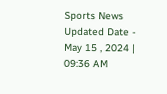Sports News
Updated Date - May 15 , 2024 | 09:36 AM